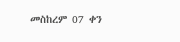መስከረም 07 ቀን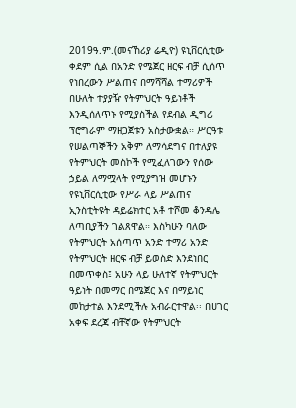2019ዓ.ም.(መናኸሪያ ሬዲዮ) ዩኒቨርሲቲው ቀደም ሲል በአንድ የሜጀር ዘርፍ ብቻ ሲሰጥ የነበረውን ሥልጠና በማሻሻል ተማሪዎች በሁለት ተያያዥ የትምህርት ዓይነቶች እንዲሰለጥኑ የሚያስችል የደብል ዲግሪ ፕሮግራም ማዘጋጀቱን አስታውቋል። ሥርዓቱ የሠልጣኞችን አቅም ለማሳደግና በተለያዩ የትምህርት መስኮች የሚፈለገውን የሰው ኃይል ለማሟላት የሚያግዝ መሆኑን የዩኒቨርሲቲው የሥራ ላይ ሥልጠና ኢንስቲትዩት ዳይሬክተር አቶ ተሾመ ቆንዳሌ ለጣቢያችን ገልጸዋል። እስካሁን ባለው የትምህርት አሰጣጥ አንድ ተማሪ አንድ የትምህርት ዘርፍ ብቻ ይወስድ እንደነበር በመጥቀስ፤ አሁን ላይ ሁለተኛ የትምህርት ዓይነት በመማር በሜጀር እና በማይነር መከታተል እንደሚችሉ አብራርተዋል፡፡ በሀገር አቀፍ ደረጃ ብቸኛው የትምህርት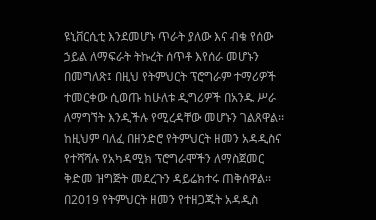ዩኒቨርሲቲ እንደመሆኑ ጥራት ያለው እና ብቁ የሰው ኃይል ለማፍራት ትኩረት ሰጥቶ እየሰራ መሆኑን በመግለጽ፤ በዚህ የትምህርት ፕሮግራም ተማሪዎች ተመርቀው ሲወጡ ከሁለቱ ዲግሪዎች በአንዱ ሥራ ለማግኘት እንዲችሉ የሚረዳቸው መሆኑን ገልጸዋል፡፡ ከዚህም ባለፈ በዘንድሮ የትምህርት ዘመን አዳዲስና የተሻሻሉ የአካዳሚክ ፕሮግራሞችን ለማስጀመር ቅድመ ዝግጅት መደረጉን ዳይሬክተሩ ጠቅሰዋል፡፡ በ2019 የትምህርት ዘመን የተዘጋጁት አዳዲስ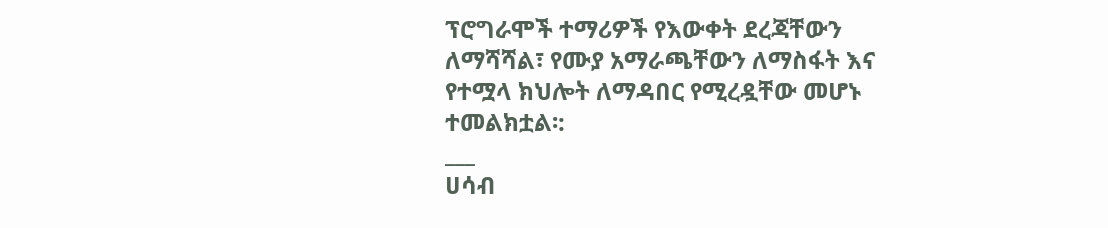ፕሮግራሞች ተማሪዎች የእውቀት ደረጃቸውን ለማሻሻል፣ የሙያ አማራጫቸውን ለማስፋት እና የተሟላ ክህሎት ለማዳበር የሚረዷቸው መሆኑ ተመልክቷል፡:
___
ሀሳብ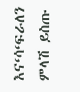እና‘ሳ‘ፍራለን
ምላሽ ይስጡ